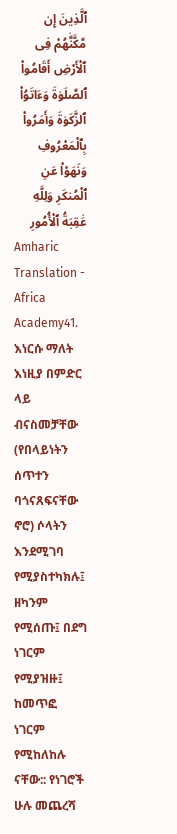ٱلَّذِينَ إِن مَّكَّنَّٰهُمْ فِى ٱلْأَرْضِ أَقَامُوا۟ ٱلصَّلَوٰةَ وَءَاتَوُا۟ ٱلزَّكَوٰةَ وَأَمَرُوا۟ بِٱلْمَعْرُوفِ وَنَهَوْا۟ عَنِ ٱلْمُنكَرِ وَلِلَّهِ عَٰقِبَةُ ٱلْأُمُورِ
Amharic Translation - Africa Academy41. እነርሱ ማለት እነዚያ በምድር ላይ ብናስመቻቸው (የበላይነትን ሰጥተን ባጎናጸፍናቸው ኖሮ) ሶላትን እንደሚገባ የሚያስተካክሉ፤ ዘካንም የሚሰጡ፤ በደግ ነገርም የሚያዝዙ፤ ከመጥፎ ነገርም የሚከለከሉ ናቸው:: የነገሮች ሁሉ መጨረሻ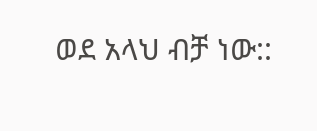ወደ አላህ ብቻ ነው::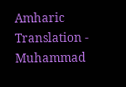Amharic Translation - Muhammad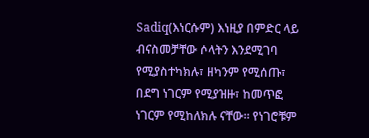Sadiq(እነርሱም) እነዚያ በምድር ላይ ብናስመቻቸው ሶላትን እንደሚገባ የሚያስተካክሉ፣ ዘካንም የሚሰጡ፣ በደግ ነገርም የሚያዝዙ፣ ከመጥፎ ነገርም የሚከለክሉ ናቸው፡፡ የነገሮቹም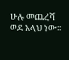ሁሉ መጨረሻ ወደ አላህ ነው፡፡